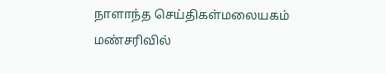நாளாந்த செய்திகள்மலையகம் மண்சரிவில்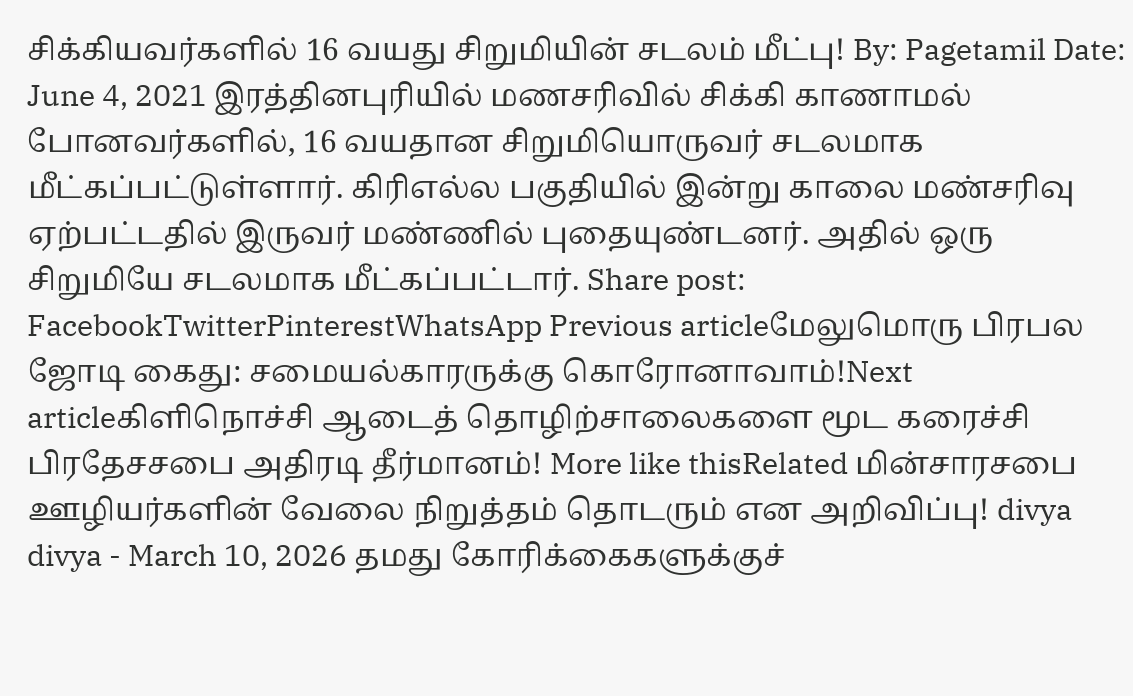சிக்கியவர்களில் 16 வயது சிறுமியின் சடலம் மீட்பு! By: Pagetamil Date: June 4, 2021 இரத்தினபுரியில் மணசரிவில் சிக்கி காணாமல் போனவர்களில், 16 வயதான சிறுமியொருவர் சடலமாக மீட்கப்பட்டுள்ளார். கிரிஎல்ல பகுதியில் இன்று காலை மண்சரிவு ஏற்பட்டதில் இருவர் மண்ணில் புதையுண்டனர். அதில் ஒரு சிறுமியே சடலமாக மீட்கப்பட்டார். Share post: FacebookTwitterPinterestWhatsApp Previous articleமேலுமொரு பிரபல ஜோடி கைது: சமையல்காரருக்கு கொரோனாவாம்!Next articleகிளிநொச்சி ஆடைத் தொழிற்சாலைகளை மூட கரைச்சி பிரதேசசபை அதிரடி தீர்மானம்! More like thisRelated மின்சாரசபை ஊழியர்களின் வேலை நிறுத்தம் தொடரும் என அறிவிப்பு! divya divya - March 10, 2026 தமது கோரிக்கைகளுக்குச்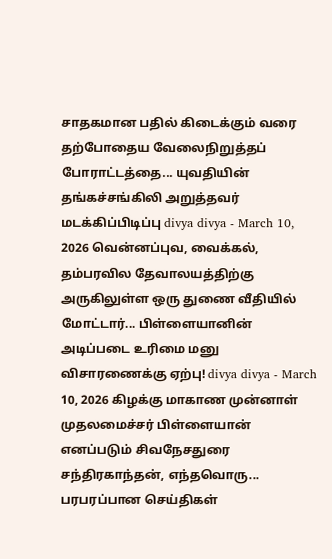சாதகமான பதில் கிடைக்கும் வரை தற்போதைய வேலைநிறுத்தப் போராட்டத்தை... யுவதியின் தங்கச்சங்கிலி அறுத்தவர் மடக்கிப்பிடிப்பு divya divya - March 10, 2026 வென்னப்புவ, வைக்கல், தம்பரவில தேவாலயத்திற்கு அருகிலுள்ள ஒரு துணை வீதியில் மோட்டார்... பிள்ளையானின் அடிப்படை உரிமை மனு விசாரணைக்கு ஏற்பு! divya divya - March 10, 2026 கிழக்கு மாகாண முன்னாள் முதலமைச்சர் பிள்ளையான் எனப்படும் சிவநேசதுரை சந்திரகாந்தன், எந்தவொரு... பரபரப்பான செய்திகள்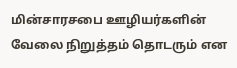மின்சாரசபை ஊழியர்களின் வேலை நிறுத்தம் தொடரும் என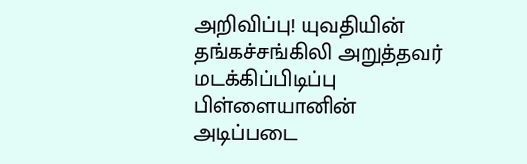அறிவிப்பு! யுவதியின் தங்கச்சங்கிலி அறுத்தவர் மடக்கிப்பிடிப்பு பிள்ளையானின் அடிப்படை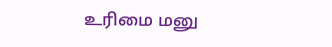உரிமை மனு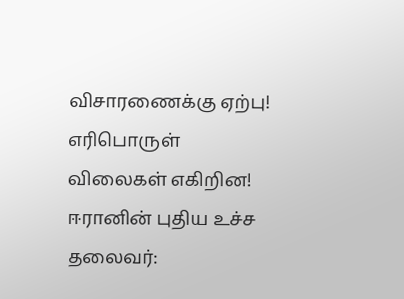விசாரணைக்கு ஏற்பு! எரிபொருள் விலைகள் எகிறின! ஈரானின் புதிய உச்ச தலைவர்: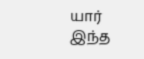யார் இந்த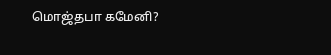மொஜ்தபா கமேனி?